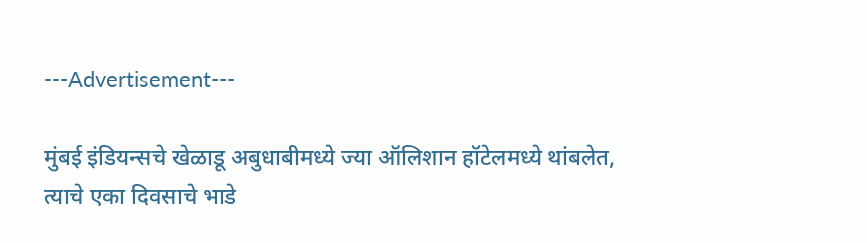---Advertisement---

मुंबई इंडियन्सचे खेळाडू अबुधाबीमध्ये ज्या ऑलिशान हॉटेलमध्ये थांबलेत, त्याचे एका दिवसाचे भाडे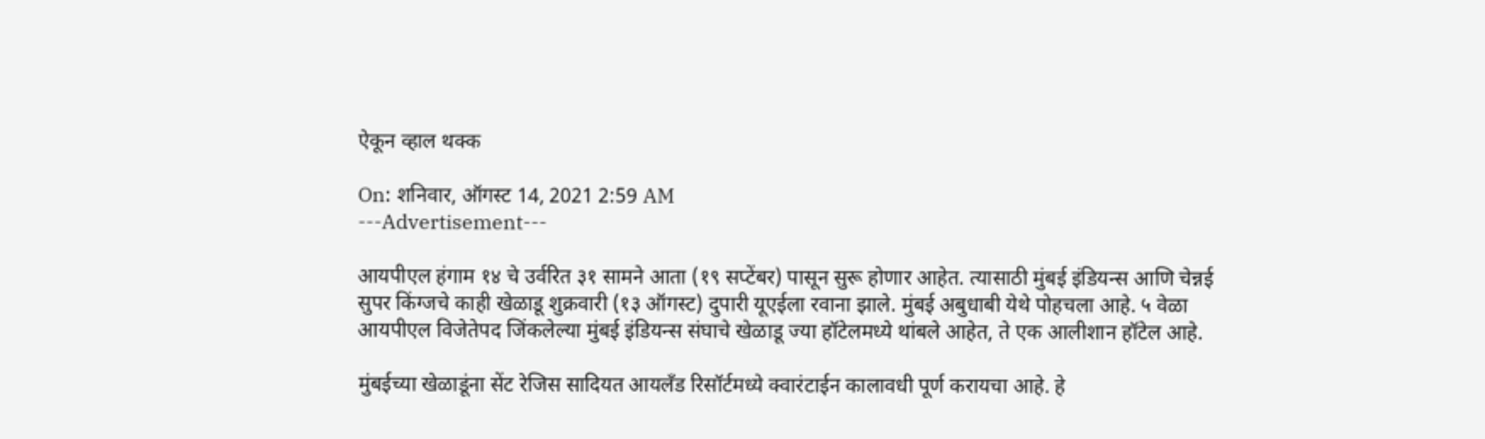ऐकून व्हाल थक्क

On: शनिवार, ऑगस्ट 14, 2021 2:59 AM
---Advertisement---

आयपीएल हंगाम १४ चे उर्वरित ३१ सामने आता (१९ सप्टेंबर) पासून सुरू होणार आहेत. त्यासाठी मुंबई इंडियन्स आणि चेन्नई सुपर किंग्जचे काही खेळाडू शुक्रवारी (१३ ऑगस्ट) दुपारी यूएईला रवाना झाले. मुंबई अबुधाबी येथे पोहचला आहे. ५ वेळा आयपीएल विजेतेपद जिंकलेल्या मुंबई इंडियन्स संघाचे खेळाडू ज्या हॉटेलमध्ये थांबले आहेत, ते एक आलीशान हॉटेल आहे.

मुंबईच्या खेळाडूंना सेंट रेजिस सादियत आयलँड रिसॉर्टमध्ये क्वारंटाईन कालावधी पूर्ण करायचा आहे. हे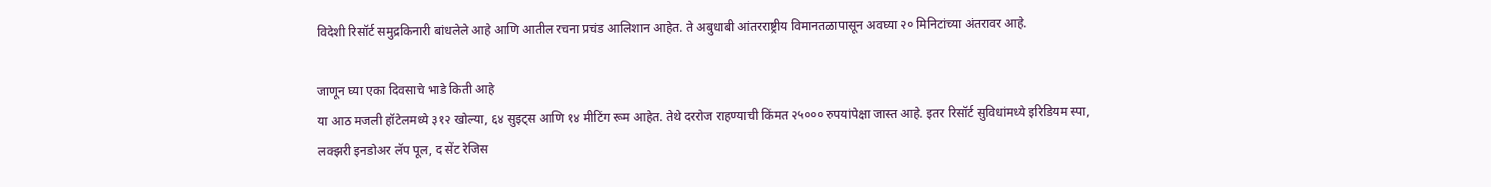विदेशी रिसॉर्ट समुद्रकिनारी बांधलेले आहे आणि आतील रचना प्रचंड आलिशान आहेत. ते अबुधाबी आंतरराष्ट्रीय विमानतळापासून अवघ्या २० मिनिटांच्या अंतरावर आहे.

जाणून घ्या एका दिवसाचे भाडे किती आहे
या आठ मजली हॉटेलमध्ये ३१२ खोल्या, ६४ सुइट्स आणि १४ मीटिंग रूम आहेत. तेथे दररोज राहण्याची किंमत २५००० रुपयांपेक्षा जास्त आहे. इतर रिसॉर्ट सुविधांमध्ये इरिडियम स्पा, लक्झरी इनडोअर लॅप पूल, द सेंट रेजिस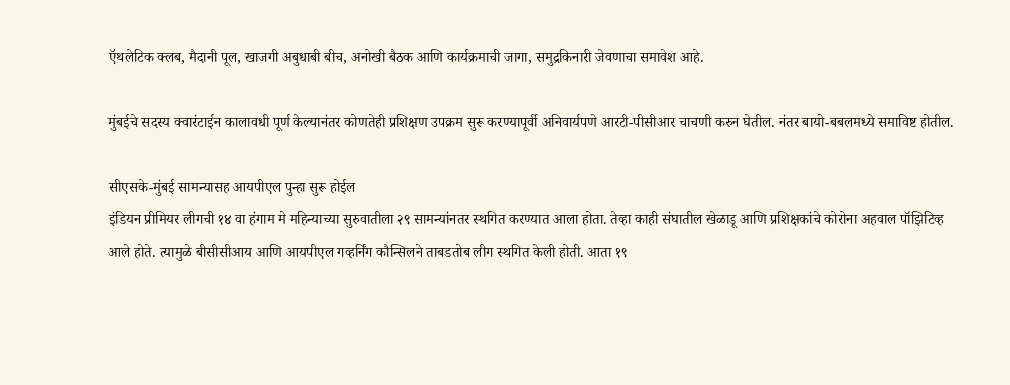ऍथलेटिक क्लब, मैदानी पूल, खाजगी अबुधाबी बीच, अनोखी बैठक आणि कार्यक्रमाची जागा, समुद्रकिनारी जेवणाचा समावेश आहे.

मुंबईचे सदस्य क्वारंटाईन कालावधी पूर्ण केल्यानंतर कोणतेही प्रशिक्षण उपक्रम सुरू करण्यापूर्वी अनिवार्यपणे आरटी-पीसीआर चाचणी करुन घेतील. नंतर बायो-बबलमध्ये समाविष्ट होतील.

सीएसके-मुंबई सामन्यासह आयपीएल पुन्हा सुरू होईल
इंडियन प्रीमियर लीगची १४ वा हंगाम मे महिन्याच्या सुरुवातीला २९ सामन्यांनतर स्थगित करण्यात आला होता. तेव्हा काही संघातील खेळाडू आणि प्रशिक्षकांचे कोरोना अहवाल पॉझिटिव्ह आले होते. त्यामुळे बीसीसीआय आणि आयपीएल गव्हर्निंग कौन्सिलने ताबडतोब लीग स्थगित केली होती. आता १९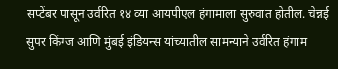सप्टेंबर पासून उर्वरित १४ व्या आयपीएल हंगामाला सुरुवात होतील. चेन्नई सुपर किंग्ज आणि मुंबई इंडियन्स यांच्यातील सामन्याने उर्वरित हंगाम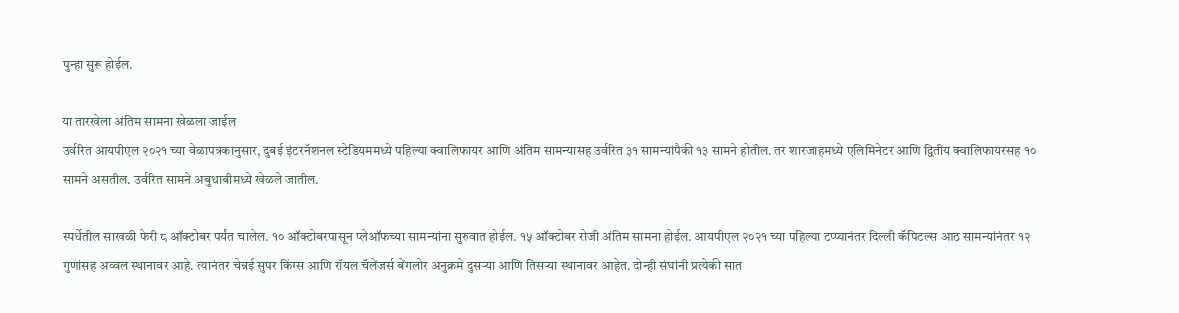पुन्हा सुरू होईल.

या तारखेला अंतिम सामना खेळला जाईल
उर्वरित आयपीएल २०२१ च्या वेळापत्रकानुसार, दुबई इंटरनॅशनल स्टेडियममध्ये पहिल्या क्वालिफायर आणि अंतिम सामन्यासह उर्वरित ३१ सामन्यांपैकी १३ सामने होतील. तर शारजाहमध्ये एलिमिनेटर आणि द्वितीय क्वालिफायरसह १० सामने असतील. उर्वरित सामने अबुधाबीमध्ये खेळले जातील.

स्पर्धेतील साखळी फेरी ८ ऑक्टोबर पर्यंत चालेल. १० ऑक्टोबरपासून प्लेऑफच्या सामन्यांना सुरुवात होईल. १५ ऑक्टोबर रोजी अंतिम सामना होईल. आयपीएल २०२१ च्या पहिल्या टप्प्यानंतर दिल्ली कॅपिटल्स आठ सामन्यांनंतर १२ गुणांसह अव्वल स्थानावर आहे. त्यानंतर चेन्नई सुपर किंग्स आणि रॉयल चॅलेंजर्स बेंगलोर अनुक्रमे दुसऱ्या आणि तिसऱ्या स्थानावर आहेत. दोन्ही संघांनी प्रत्येकी सात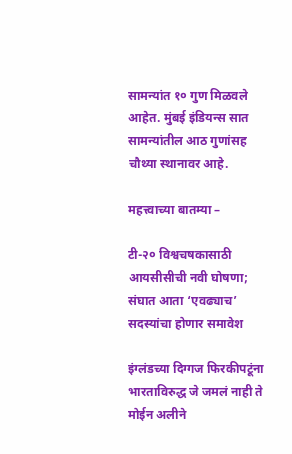सामन्यांत १० गुण मिळवले आहेत. मुंबई इंडियन्स सात सामन्यांतील आठ गुणांसह चौथ्या स्थानावर आहे.

महत्त्वाच्या बातम्या –

टी-२० विश्वचषकासाठी आयसीसीची नवी घोषणा; संघात आता ‘एवढ्याच’ सदस्यांचा होणार समावेश

इंग्लंडच्या दिग्गज फिरकीपटूंना भारताविरुद्ध जे जमलं नाही ते मोईन अलीने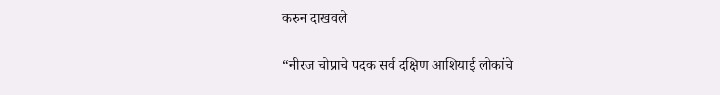करुन दाखवले

“नीरज चोप्राचे पदक सर्व दक्षिण आशियाई लोकांचे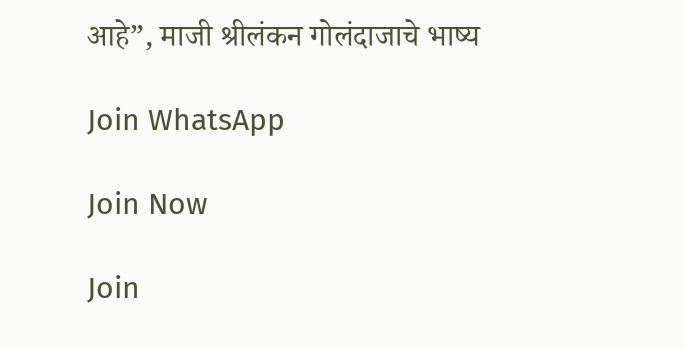आहे”, माजी श्रीलंकन गोलंदाजाचे भाष्य

Join WhatsApp

Join Now

Join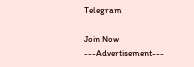Telegram

Join Now
---Advertisement---